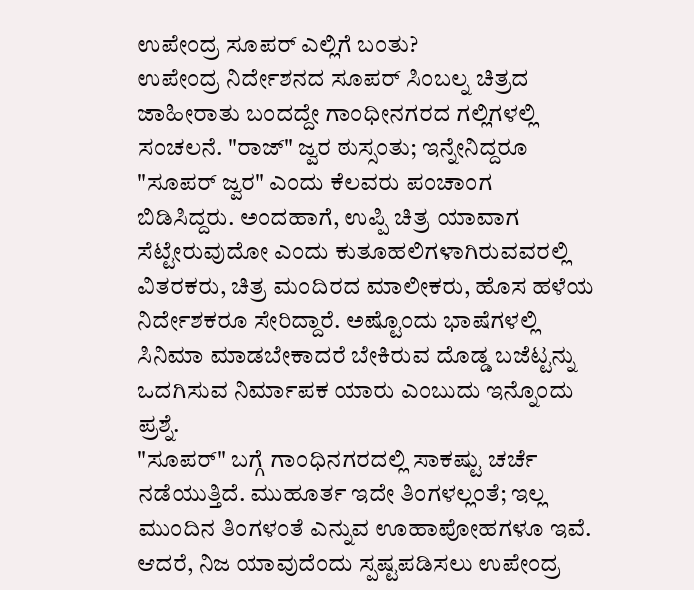ಉಪೇಂದ್ರ ಸೂಪರ್ ಎಲ್ಲಿಗೆ ಬಂತು?
ಉಪೇಂದ್ರ ನಿರ್ದೇಶನದ ಸೂಪರ್ ಸಿಂಬಲ್ನ ಚಿತ್ರದ ಜಾಹೀರಾತು ಬಂದದ್ದೇ ಗಾಂಧೀನಗರದ ಗಲ್ಲಿಗಳಲ್ಲಿ ಸಂಚಲನೆ. "ರಾಜ್" ಜ್ವರ ಠುಸ್ಸಂತು; ಇನ್ನೇನಿದ್ದರೂ "ಸೂಪರ್ ಜ್ವರ" ಎಂದು ಕೆಲವರು ಪಂಚಾಂಗ ಬಿಡಿಸಿದ್ದರು. ಅಂದಹಾಗೆ, ಉಪ್ಪಿ ಚಿತ್ರ ಯಾವಾಗ ಸೆಟ್ಟೇರುವುದೋ ಎಂದು ಕುತೂಹಲಿಗಳಾಗಿರುವವರಲ್ಲಿ ವಿತರಕರು, ಚಿತ್ರ ಮಂದಿರದ ಮಾಲೀಕರು, ಹೊಸ ಹಳೆಯ ನಿರ್ದೇಶಕರೂ ಸೇರಿದ್ದಾರೆ. ಅಷ್ಟೊಂದು ಭಾಷೆಗಳಲ್ಲಿ ಸಿನಿಮಾ ಮಾಡಬೇಕಾದರೆ ಬೇಕಿರುವ ದೊಡ್ಡ ಬಜೆಟ್ಟನ್ನು ಒದಗಿಸುವ ನಿರ್ಮಾಪಕ ಯಾರು ಎಂಬುದು ಇನ್ನೊಂದು ಪ್ರಶ್ನೆ.
"ಸೂಪರ್" ಬಗ್ಗೆ ಗಾಂಧಿನಗರದಲ್ಲಿ ಸಾಕಷ್ಟು ಚರ್ಚೆ ನಡೆಯುತ್ತಿದೆ. ಮುಹೂರ್ತ ಇದೇ ತಿಂಗಳಲ್ಲಂತೆ; ಇಲ್ಲ ಮುಂದಿನ ತಿಂಗಳಂತೆ ಎನ್ನುವ ಊಹಾಪೋಹಗಳೂ ಇವೆ. ಆದರೆ, ನಿಜ ಯಾವುದೆಂದು ಸ್ಪಷ್ಟಪಡಿಸಲು ಉಪೇಂದ್ರ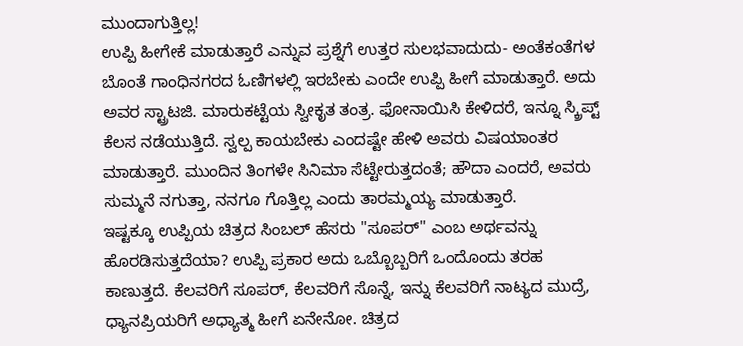ಮುಂದಾಗುತ್ತಿಲ್ಲ!
ಉಪ್ಪಿ ಹೀಗೇಕೆ ಮಾಡುತ್ತಾರೆ ಎನ್ನುವ ಪ್ರಶ್ನೆಗೆ ಉತ್ತರ ಸುಲಭವಾದುದು- ಅಂತೆಕಂತೆಗಳ ಬೊಂತೆ ಗಾಂಧಿನಗರದ ಓಣಿಗಳಲ್ಲಿ ಇರಬೇಕು ಎಂದೇ ಉಪ್ಪಿ ಹೀಗೆ ಮಾಡುತ್ತಾರೆ. ಅದು ಅವರ ಸ್ಟ್ರಾಟಜಿ. ಮಾರುಕಟ್ಟೆಯ ಸ್ವೀಕೃತ ತಂತ್ರ. ಫೋನಾಯಿಸಿ ಕೇಳಿದರೆ, ಇನ್ನೂ ಸ್ಕ್ರಿಪ್ಟ್ ಕೆಲಸ ನಡೆಯುತ್ತಿದೆ. ಸ್ವಲ್ಪ ಕಾಯಬೇಕು ಎಂದಷ್ಟೇ ಹೇಳಿ ಅವರು ವಿಷಯಾಂತರ ಮಾಡುತ್ತಾರೆ. ಮುಂದಿನ ತಿಂಗಳೇ ಸಿನಿಮಾ ಸೆಟ್ಟೇರುತ್ತದಂತೆ; ಹೌದಾ ಎಂದರೆ, ಅವರು ಸುಮ್ಮನೆ ನಗುತ್ತಾ, ನನಗೂ ಗೊತ್ತಿಲ್ಲ ಎಂದು ತಾರಮ್ಮಯ್ಯ ಮಾಡುತ್ತಾರೆ.
ಇಷ್ಟಕ್ಕೂ ಉಪ್ಪಿಯ ಚಿತ್ರದ ಸಿಂಬಲ್ ಹೆಸರು "ಸೂಪರ್" ಎಂಬ ಅರ್ಥವನ್ನು ಹೊರಡಿಸುತ್ತದೆಯಾ? ಉಪ್ಪಿ ಪ್ರಕಾರ ಅದು ಒಬ್ಬೊಬ್ಬರಿಗೆ ಒಂದೊಂದು ತರಹ ಕಾಣುತ್ತದೆ. ಕೆಲವರಿಗೆ ಸೂಪರ್, ಕೆಲವರಿಗೆ ಸೊನ್ನೆ, ಇನ್ನು ಕೆಲವರಿಗೆ ನಾಟ್ಯದ ಮುದ್ರೆ, ಧ್ಯಾನಪ್ರಿಯರಿಗೆ ಅಧ್ಯಾತ್ಮ ಹೀಗೆ ಏನೇನೋ. ಚಿತ್ರದ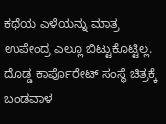ಕಥೆಯ ಎಳೆಯನ್ನು ಮಾತ್ರ ಉಪೇಂದ್ರ ಎಲ್ಲೂ ಬಿಟ್ಟುಕೊಟ್ಟಿಲ್ಲ. ದೊಡ್ಡ ಕಾರ್ಪೊರೇಟ್ ಸಂಸ್ಥೆ ಚಿತ್ರಕ್ಕೆ ಬಂಡವಾಳ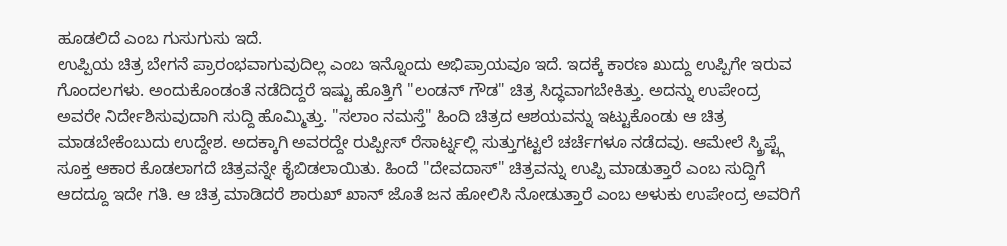ಹೂಡಲಿದೆ ಎಂಬ ಗುಸುಗುಸು ಇದೆ.
ಉಪ್ಪಿಯ ಚಿತ್ರ ಬೇಗನೆ ಪ್ರಾರಂಭವಾಗುವುದಿಲ್ಲ ಎಂಬ ಇನ್ನೊಂದು ಅಭಿಪ್ರಾಯವೂ ಇದೆ. ಇದಕ್ಕೆ ಕಾರಣ ಖುದ್ದು ಉಪ್ಪಿಗೇ ಇರುವ ಗೊಂದಲಗಳು. ಅಂದುಕೊಂಡಂತೆ ನಡೆದಿದ್ದರೆ ಇಷ್ಟು ಹೊತ್ತಿಗೆ "ಲಂಡನ್ ಗೌಡ" ಚಿತ್ರ ಸಿದ್ಧವಾಗಬೇಕಿತ್ತು. ಅದನ್ನು ಉಪೇಂದ್ರ ಅವರೇ ನಿರ್ದೇಶಿಸುವುದಾಗಿ ಸುದ್ದಿ ಹೊಮ್ಮಿತ್ತು. "ಸಲಾಂ ನಮಸ್ತೆ" ಹಿಂದಿ ಚಿತ್ರದ ಆಶಯವನ್ನು ಇಟ್ಟುಕೊಂಡು ಆ ಚಿತ್ರ ಮಾಡಬೇಕೆಂಬುದು ಉದ್ದೇಶ. ಅದಕ್ಕಾಗಿ ಅವರದ್ದೇ ರುಪ್ಪೀಸ್ ರೆಸಾರ್ಟ್ನಲ್ಲಿ ಸುತ್ತುಗಟ್ಟಲೆ ಚರ್ಚೆಗಳೂ ನಡೆದವು. ಆಮೇಲೆ ಸ್ಕ್ರಿಪ್ಟ್ಗೆ ಸೂಕ್ತ ಆಕಾರ ಕೊಡಲಾಗದೆ ಚಿತ್ರವನ್ನೇ ಕೈಬಿಡಲಾಯಿತು. ಹಿಂದೆ "ದೇವದಾಸ್" ಚಿತ್ರವನ್ನು ಉಪ್ಪಿ ಮಾಡುತ್ತಾರೆ ಎಂಬ ಸುದ್ದಿಗೆ ಆದದ್ದೂ ಇದೇ ಗತಿ. ಆ ಚಿತ್ರ ಮಾಡಿದರೆ ಶಾರುಖ್ ಖಾನ್ ಜೊತೆ ಜನ ಹೋಲಿಸಿ ನೋಡುತ್ತಾರೆ ಎಂಬ ಅಳುಕು ಉಪೇಂದ್ರ ಅವರಿಗೆ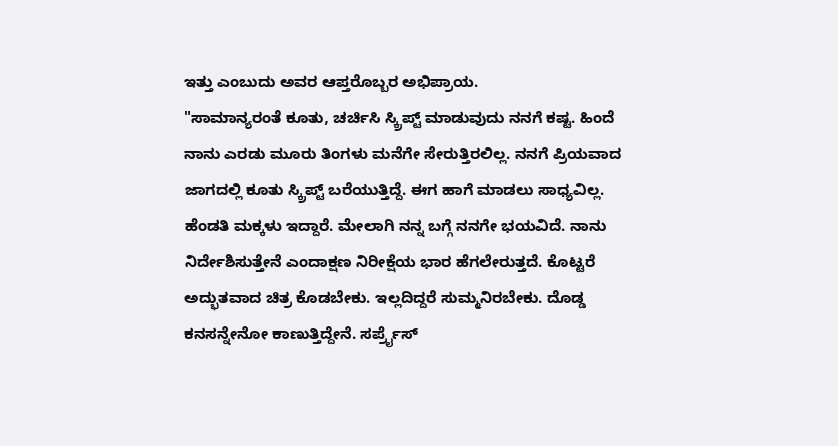ಇತ್ತು ಎಂಬುದು ಅವರ ಆಪ್ತರೊಬ್ಬರ ಅಭಿಪ್ರಾಯ.
"ಸಾಮಾನ್ಯರಂತೆ ಕೂತು, ಚರ್ಚಿಸಿ ಸ್ಕ್ರಿಪ್ಟ್ ಮಾಡುವುದು ನನಗೆ ಕಷ್ಟ. ಹಿಂದೆ ನಾನು ಎರಡು ಮೂರು ತಿಂಗಳು ಮನೆಗೇ ಸೇರುತ್ತಿರಲಿಲ್ಲ. ನನಗೆ ಪ್ರಿಯವಾದ ಜಾಗದಲ್ಲಿ ಕೂತು ಸ್ಕ್ರಿಪ್ಟ್ ಬರೆಯುತ್ತಿದ್ದೆ. ಈಗ ಹಾಗೆ ಮಾಡಲು ಸಾಧ್ಯವಿಲ್ಲ. ಹೆಂಡತಿ ಮಕ್ಕಳು ಇದ್ದಾರೆ. ಮೇಲಾಗಿ ನನ್ನ ಬಗ್ಗೆ ನನಗೇ ಭಯವಿದೆ. ನಾನು ನಿರ್ದೇಶಿಸುತ್ತೇನೆ ಎಂದಾಕ್ಷಣ ನಿರೀಕ್ಷೆಯ ಭಾರ ಹೆಗಲೇರುತ್ತದೆ. ಕೊಟ್ಟರೆ ಅದ್ಭುತವಾದ ಚಿತ್ರ ಕೊಡಬೇಕು. ಇಲ್ಲದಿದ್ದರೆ ಸುಮ್ಮನಿರಬೇಕು. ದೊಡ್ಡ ಕನಸನ್ನೇನೋ ಕಾಣುತ್ತಿದ್ದೇನೆ. ಸರ್ಪ್ರೈಸ್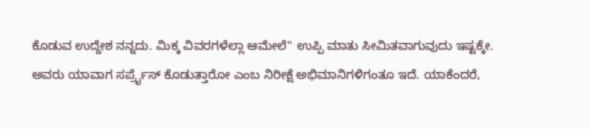ಕೊಡುವ ಉದ್ದೇಶ ನನ್ನದು. ಮಿಕ್ಕ ವಿವರಗಳೆಲ್ಲಾ ಆಮೇಲೆ" ಉಪ್ಪಿ ಮಾತು ಸೀಮಿತವಾಗುವುದು ಇಷ್ಟಕ್ಕೇ.
ಅವರು ಯಾವಾಗ ಸರ್ಪ್ರೈಸ್ ಕೊಡುತ್ತಾರೋ ಎಂಬ ನಿರೀಕ್ಷೆ ಅಭಿಮಾನಿಗಳಿಗಂತೂ ಇದೆ. ಯಾಕೆಂದರೆ,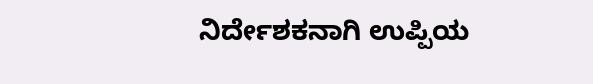ನಿರ್ದೇಶಕನಾಗಿ ಉಪ್ಪಿಯ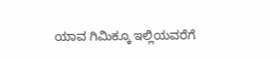ಯಾವ ಗಿಮಿಕ್ಕೂ ಇಲ್ಲಿಯವರೆಗೆ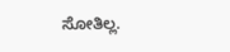ಸೋತಿಲ್ಲ.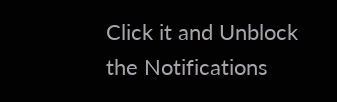Click it and Unblock the Notifications